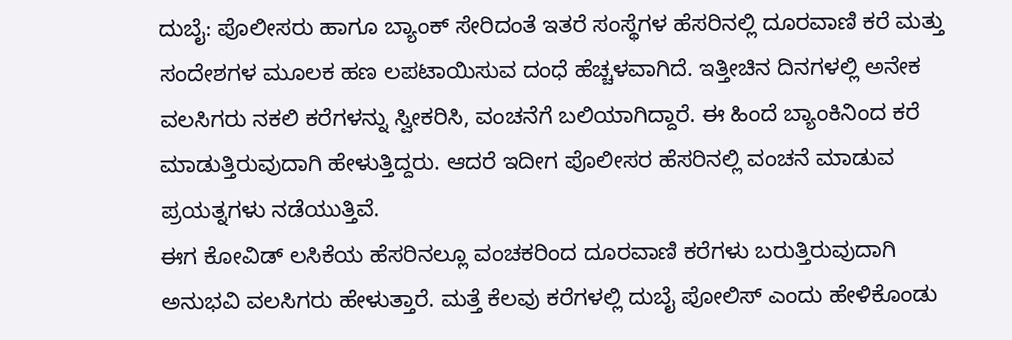ದುಬೈ: ಪೊಲೀಸರು ಹಾಗೂ ಬ್ಯಾಂಕ್ ಸೇರಿದಂತೆ ಇತರೆ ಸಂಸ್ಥೆಗಳ ಹೆಸರಿನಲ್ಲಿ ದೂರವಾಣಿ ಕರೆ ಮತ್ತು ಸಂದೇಶಗಳ ಮೂಲಕ ಹಣ ಲಪಟಾಯಿಸುವ ದಂಧೆ ಹೆಚ್ಚಳವಾಗಿದೆ. ಇತ್ತೀಚಿನ ದಿನಗಳಲ್ಲಿ ಅನೇಕ ವಲಸಿಗರು ನಕಲಿ ಕರೆಗಳನ್ನು ಸ್ವೀಕರಿಸಿ, ವಂಚನೆಗೆ ಬಲಿಯಾಗಿದ್ದಾರೆ. ಈ ಹಿಂದೆ ಬ್ಯಾಂಕಿನಿಂದ ಕರೆ ಮಾಡುತ್ತಿರುವುದಾಗಿ ಹೇಳುತ್ತಿದ್ದರು. ಆದರೆ ಇದೀಗ ಪೊಲೀಸರ ಹೆಸರಿನಲ್ಲಿ ವಂಚನೆ ಮಾಡುವ ಪ್ರಯತ್ನಗಳು ನಡೆಯುತ್ತಿವೆ.
ಈಗ ಕೋವಿಡ್ ಲಸಿಕೆಯ ಹೆಸರಿನಲ್ಲೂ ವಂಚಕರಿಂದ ದೂರವಾಣಿ ಕರೆಗಳು ಬರುತ್ತಿರುವುದಾಗಿ ಅನುಭವಿ ವಲಸಿಗರು ಹೇಳುತ್ತಾರೆ. ಮತ್ತೆ ಕೆಲವು ಕರೆಗಳಲ್ಲಿ ದುಬೈ ಪೋಲಿಸ್ ಎಂದು ಹೇಳಿಕೊಂಡು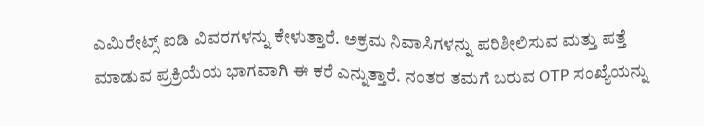ಎಮಿರೇಟ್ಸ್ ಐಡಿ ವಿವರಗಳನ್ನು ಕೇಳುತ್ತಾರೆ. ಅಕ್ರಮ ನಿವಾಸಿಗಳನ್ನು ಪರಿಶೀಲಿಸುವ ಮತ್ತು ಪತ್ತೆ ಮಾಡುವ ಪ್ರಕ್ರಿಯೆಯ ಭಾಗವಾಗಿ ಈ ಕರೆ ಎನ್ನುತ್ತಾರೆ. ನಂತರ ತಮಗೆ ಬರುವ OTP ಸಂಖ್ಯೆಯನ್ನು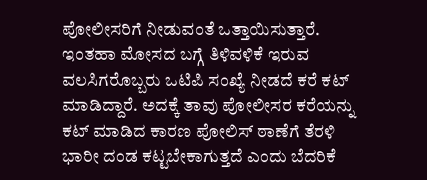ಪೋಲೀಸರಿಗೆ ನೀಡುವಂತೆ ಒತ್ತಾಯಿಸುತ್ತಾರೆ.
ಇಂತಹಾ ಮೋಸದ ಬಗ್ಗೆ ತಿಳಿವಳಿಕೆ ಇರುವ ವಲಸಿಗರೊಬ್ಬರು ಒಟಿಪಿ ಸಂಖ್ಯೆ ನೀಡದೆ ಕರೆ ಕಟ್ ಮಾಡಿದ್ದಾರೆ. ಅದಕ್ಕೆ ತಾವು ಪೋಲೀಸರ ಕರೆಯನ್ನು ಕಟ್ ಮಾಡಿದ ಕಾರಣ ಪೋಲಿಸ್ ಠಾಣೆಗೆ ತೆರಳಿ ಭಾರೀ ದಂಡ ಕಟ್ಟಬೇಕಾಗುತ್ತದೆ ಎಂದು ಬೆದರಿಕೆ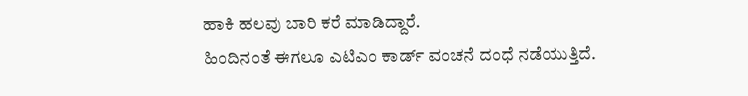ಹಾಕಿ ಹಲವು ಬಾರಿ ಕರೆ ಮಾಡಿದ್ದಾರೆ.
ಹಿಂದಿನಂತೆ ಈಗಲೂ ಎಟಿಎಂ ಕಾರ್ಡ್ ವಂಚನೆ ದಂಧೆ ನಡೆಯುತ್ತಿದೆ.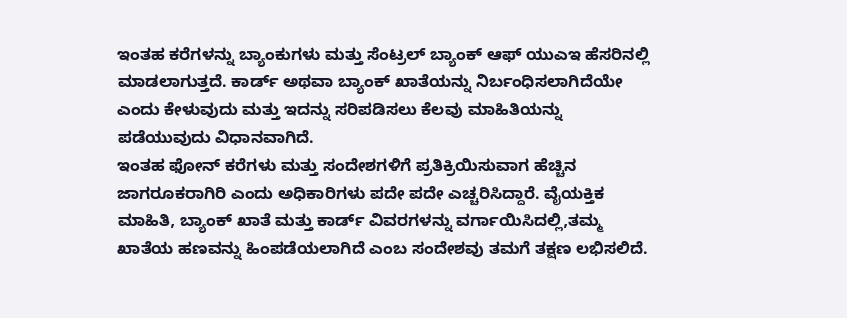ಇಂತಹ ಕರೆಗಳನ್ನು ಬ್ಯಾಂಕುಗಳು ಮತ್ತು ಸೆಂಟ್ರಲ್ ಬ್ಯಾಂಕ್ ಆಫ್ ಯುಎಇ ಹೆಸರಿನಲ್ಲಿ ಮಾಡಲಾಗುತ್ತದೆ. ಕಾರ್ಡ್ ಅಥವಾ ಬ್ಯಾಂಕ್ ಖಾತೆಯನ್ನು ನಿರ್ಬಂಧಿಸಲಾಗಿದೆಯೇ ಎಂದು ಕೇಳುವುದು ಮತ್ತು ಇದನ್ನು ಸರಿಪಡಿಸಲು ಕೆಲವು ಮಾಹಿತಿಯನ್ನು ಪಡೆಯುವುದು ವಿಧಾನವಾಗಿದೆ.
ಇಂತಹ ಫೋನ್ ಕರೆಗಳು ಮತ್ತು ಸಂದೇಶಗಳಿಗೆ ಪ್ರತಿಕ್ರಿಯಿಸುವಾಗ ಹೆಚ್ಚಿನ ಜಾಗರೂಕರಾಗಿರಿ ಎಂದು ಅಧಿಕಾರಿಗಳು ಪದೇ ಪದೇ ಎಚ್ಚರಿಸಿದ್ದಾರೆ. ವೈಯಕ್ತಿಕ ಮಾಹಿತಿ, ಬ್ಯಾಂಕ್ ಖಾತೆ ಮತ್ತು ಕಾರ್ಡ್ ವಿವರಗಳನ್ನು ವರ್ಗಾಯಿಸಿದಲ್ಲಿ,ತಮ್ಮ ಖಾತೆಯ ಹಣವನ್ನು ಹಿಂಪಡೆಯಲಾಗಿದೆ ಎಂಬ ಸಂದೇಶವು ತಮಗೆ ತಕ್ಷಣ ಲಭಿಸಲಿದೆ.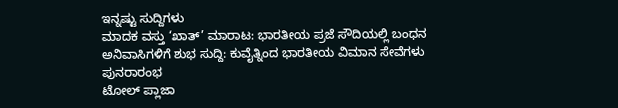ಇನ್ನಷ್ಟು ಸುದ್ದಿಗಳು
ಮಾದಕ ವಸ್ತು ‘ಖಾತ್’ ಮಾರಾಟ: ಭಾರತೀಯ ಪ್ರಜೆ ಸೌದಿಯಲ್ಲಿ ಬಂಧನ
ಅನಿವಾಸಿಗಳಿಗೆ ಶುಭ ಸುದ್ದಿ: ಕುವೈತ್ನಿಂದ ಭಾರತೀಯ ವಿಮಾನ ಸೇವೆಗಳು ಪುನರಾರಂಭ
ಟೋಲ್ ಪ್ಲಾಜಾ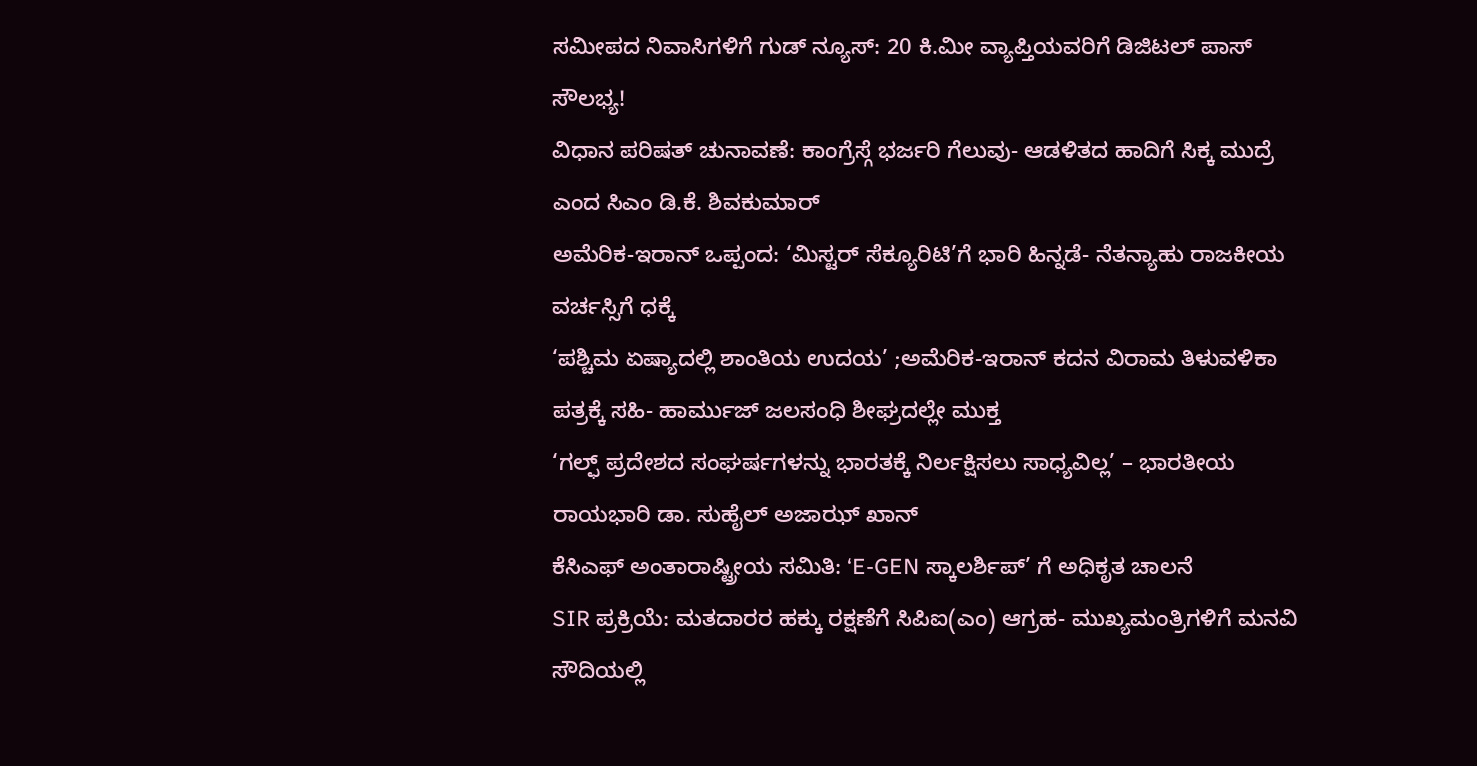ಸಮೀಪದ ನಿವಾಸಿಗಳಿಗೆ ಗುಡ್ ನ್ಯೂಸ್: 20 ಕಿ.ಮೀ ವ್ಯಾಪ್ತಿಯವರಿಗೆ ಡಿಜಿಟಲ್ ಪಾಸ್ ಸೌಲಭ್ಯ!
ವಿಧಾನ ಪರಿಷತ್ ಚುನಾವಣೆ: ಕಾಂಗ್ರೆಸ್ಗೆ ಭರ್ಜರಿ ಗೆಲುವು- ಆಡಳಿತದ ಹಾದಿಗೆ ಸಿಕ್ಕ ಮುದ್ರೆ ಎಂದ ಸಿಎಂ ಡಿ.ಕೆ. ಶಿವಕುಮಾರ್
ಅಮೆರಿಕ-ಇರಾನ್ ಒಪ್ಪಂದ: ‘ಮಿಸ್ಟರ್ ಸೆಕ್ಯೂರಿಟಿ’ಗೆ ಭಾರಿ ಹಿನ್ನಡೆ- ನೆತನ್ಯಾಹು ರಾಜಕೀಯ ವರ್ಚಸ್ಸಿಗೆ ಧಕ್ಕೆ
‘ಪಶ್ಚಿಮ ಏಷ್ಯಾದಲ್ಲಿ ಶಾಂತಿಯ ಉದಯ’ ;ಅಮೆರಿಕ-ಇರಾನ್ ಕದನ ವಿರಾಮ ತಿಳುವಳಿಕಾ ಪತ್ರಕ್ಕೆ ಸಹಿ- ಹಾರ್ಮುಜ್ ಜಲಸಂಧಿ ಶೀಘ್ರದಲ್ಲೇ ಮುಕ್ತ
‘ಗಲ್ಫ್ ಪ್ರದೇಶದ ಸಂಘರ್ಷಗಳನ್ನು ಭಾರತಕ್ಕೆ ನಿರ್ಲಕ್ಷಿಸಲು ಸಾಧ್ಯವಿಲ್ಲ’ – ಭಾರತೀಯ ರಾಯಭಾರಿ ಡಾ. ಸುಹೈಲ್ ಅಜಾಝ್ ಖಾನ್
ಕೆಸಿಎಫ್ ಅಂತಾರಾಷ್ಟ್ರೀಯ ಸಮಿತಿ: ‘E-GEN ಸ್ಕಾಲರ್ಶಿಪ್’ ಗೆ ಅಧಿಕೃತ ಚಾಲನೆ
SIR ಪ್ರಕ್ರಿಯೆ: ಮತದಾರರ ಹಕ್ಕು ರಕ್ಷಣೆಗೆ ಸಿಪಿಐ(ಎಂ) ಆಗ್ರಹ- ಮುಖ್ಯಮಂತ್ರಿಗಳಿಗೆ ಮನವಿ
ಸೌದಿಯಲ್ಲಿ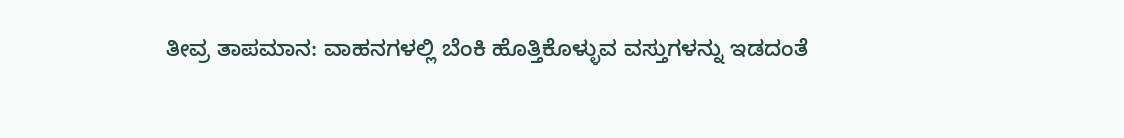ತೀವ್ರ ತಾಪಮಾನ: ವಾಹನಗಳಲ್ಲಿ ಬೆಂಕಿ ಹೊತ್ತಿಕೊಳ್ಳುವ ವಸ್ತುಗಳನ್ನು ಇಡದಂತೆ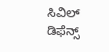ಸಿವಿಲ್ ಡಿಫೆನ್ಸ್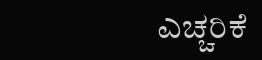ಎಚ್ಚರಿಕೆ